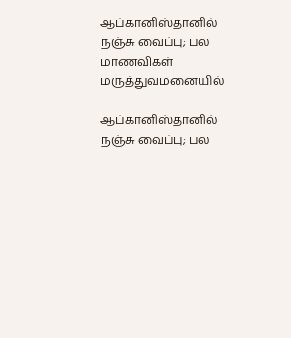ஆப்கானிஸ்தானில் நஞ்சு வைப்பு; பல மாணவிகள் மருத்துவமனையில்

ஆப்கானிஸ்தானில் நஞ்சு வைப்பு; பல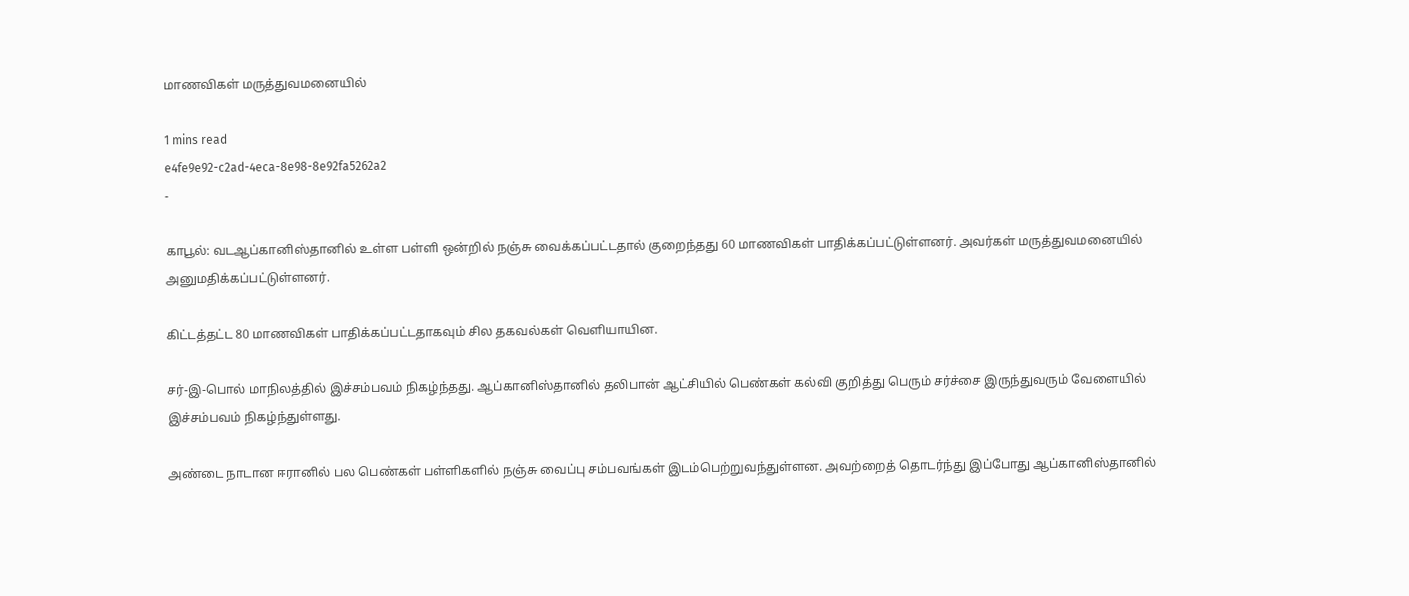மாணவிகள் மருத்துவமனையில்

1 mins read
e4fe9e92-c2ad-4eca-8e98-8e92fa5262a2
-

காபூல்: வடஆப்கானிஸ்தானில் உள்ள பள்ளி ஒன்றில் நஞ்சு வைக்கப்பட்டதால் குறைந்தது 60 மாணவிகள் பாதிக்கப்பட்டுள்ளனர். அவர்கள் மருத்துவமனையில் அனுமதிக்கப்பட்டுள்ளனர்.

கிட்டத்தட்ட 80 மாணவிகள் பாதிக்கப்பட்டதாகவும் சில தகவல்கள் வெளியாயின.

சர்-இ-பொல் மாநிலத்தில் இச்சம்பவம் நிகழ்ந்தது. ஆப்கானிஸ்தானில் தலிபான் ஆட்சியில் பெண்கள் கல்வி குறித்து பெரும் சர்ச்சை இருந்துவரும் வேளையில் இச்சம்பவம் நிகழ்ந்துள்ளது.

அண்டை நாடான ஈரானில் பல பெண்கள் பள்ளிகளில் நஞ்சு வைப்பு சம்பவங்கள் இடம்பெற்றுவந்துள்ளன. அவற்றைத் தொடர்ந்து இப்போது ஆப்கானிஸ்தானில்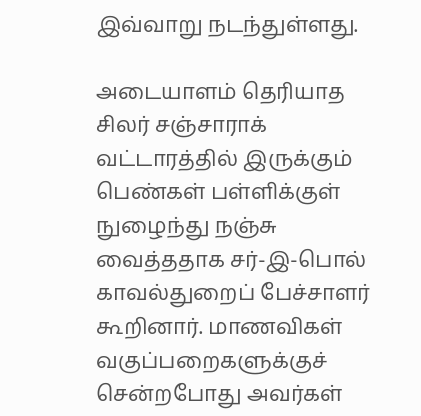இவ்வாறு நடந்துள்ளது.

அடையாளம் தெரியாத சிலர் சஞ்சாராக் வட்டாரத்தில் இருக்கும் பெண்கள் பள்ளிக்குள் நுழைந்து நஞ்சு வைத்ததாக சர்-இ-பொல் காவல்துறைப் பேச்சாளர் கூறினார். மாணவிகள் வகுப்பறைகளுக்குச் சென்றபோது அவர்கள்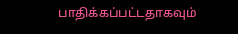பாதிக்கப்பட்டதாகவும்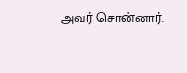அவர் சொன்னார்.